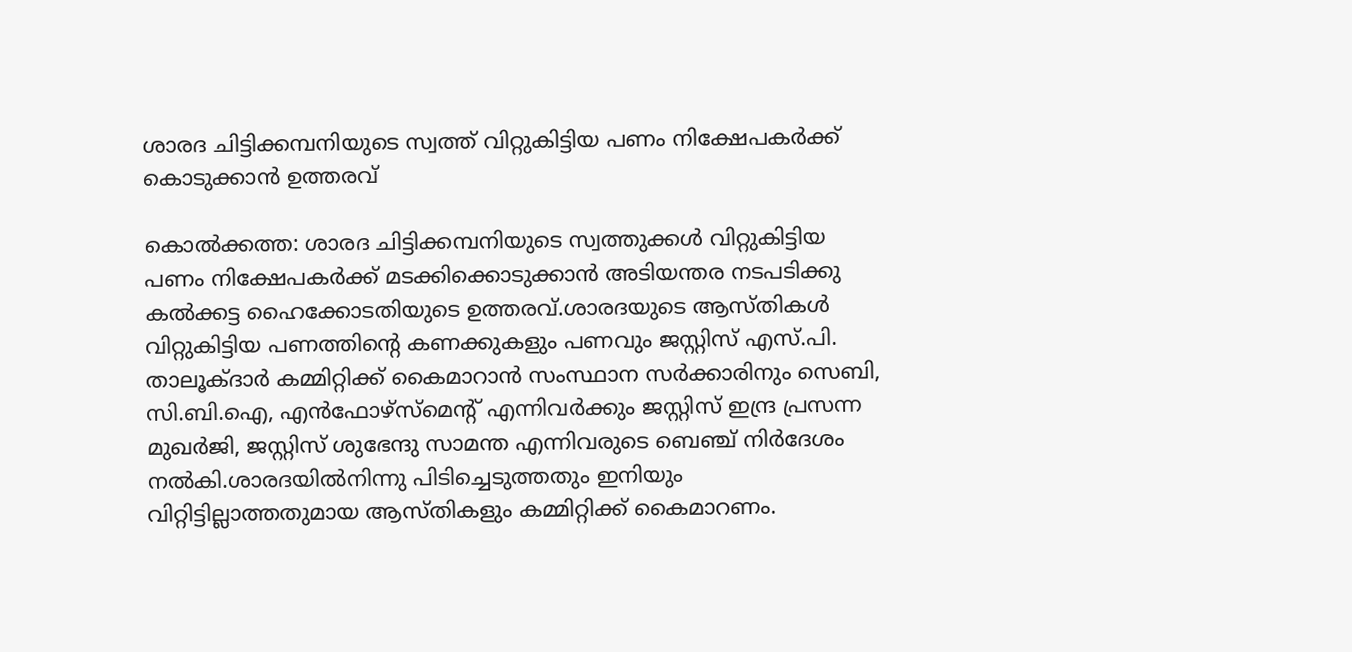ശാരദ ചിട്ടിക്കമ്പനിയുടെ സ്വത്ത് വിറ്റുകിട്ടിയ പണം നിക്ഷേപകര്‍ക്ക് കൊടുക്കാന്‍ ഉത്തരവ്

കൊല്‍ക്കത്ത: ശാരദ ചിട്ടിക്കമ്പനിയുടെ സ്വത്തുക്കള്‍ വിറ്റുകിട്ടിയ പണം നിക്ഷേപകര്‍ക്ക് മടക്കിക്കൊടുക്കാന്‍ അടിയന്തര നടപടിക്കു കല്‍ക്കട്ട ഹൈക്കോടതിയുടെ ഉത്തരവ്.ശാരദയുടെ ആസ്തികള്‍ വിറ്റുകിട്ടിയ പണത്തിന്റെ കണക്കുകളും പണവും ജസ്റ്റിസ് എസ്.പി. താലൂക്ദാര്‍ കമ്മിറ്റിക്ക് കൈമാറാന്‍ സംസ്ഥാന സര്‍ക്കാരിനും സെബി, സി.ബി.ഐ, എന്‍ഫോഴ്സ്മെന്റ് എന്നിവര്‍ക്കും ജസ്റ്റിസ് ഇന്ദ്ര പ്രസന്ന മുഖര്‍ജി, ജസ്റ്റിസ് ശുഭേന്ദു സാമന്ത എന്നിവരുടെ ബെഞ്ച് നിര്‍ദേശം നല്‍കി.ശാരദയില്‍നിന്നു പിടിച്ചെടുത്തതും ഇനിയും വിറ്റിട്ടില്ലാത്തതുമായ ആസ്തികളും കമ്മിറ്റിക്ക് കൈമാറണം.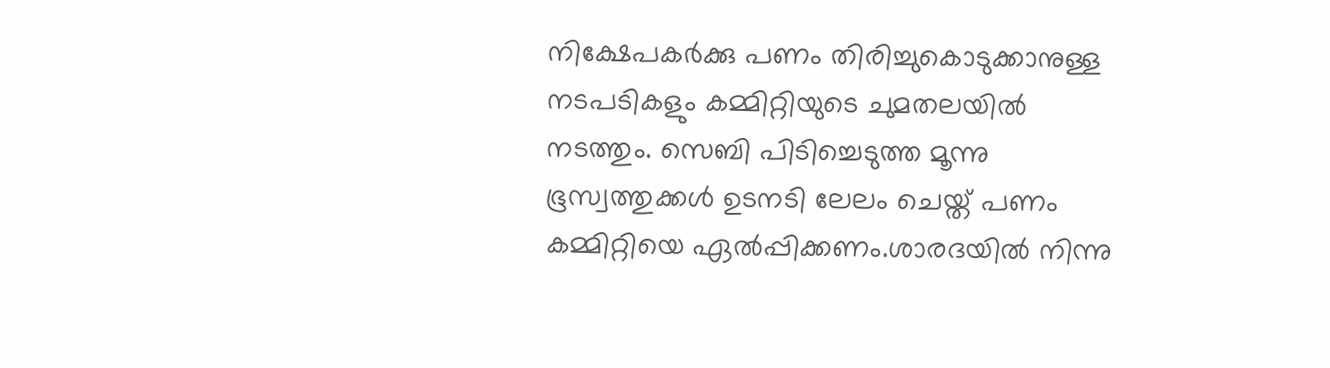നിക്ഷേപകര്‍ക്കു പണം തിരിച്ചുകൊടുക്കാനുള്ള നടപടികളും കമ്മിറ്റിയുടെ ചുമതലയില്‍ നടത്തും. സെബി പിടിച്ചെടുത്ത മൂന്നു ഭൂസ്വത്തുക്കള്‍ ഉടനടി ലേലം ചെയ്ത് പണം കമ്മിറ്റിയെ ഏല്‍പ്പിക്കണം.ശാരദയില്‍ നിന്നു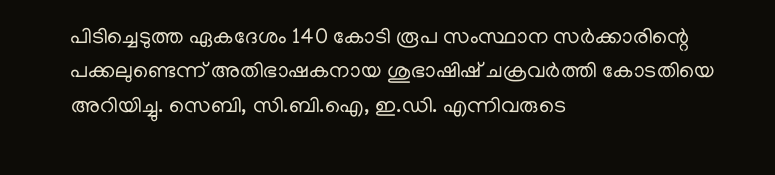പിടിച്ചെടുത്ത ഏകദേശം 140 കോടി രൂപ സംസ്ഥാന സര്‍ക്കാരിന്റെ പക്കലുണ്ടെന്ന് അതിഭാഷകനായ ശുഭാഷിഷ് ചക്രവര്‍ത്തി കോടതിയെ അറിയിച്ചു. സെബി, സി.ബി.ഐ, ഇ.ഡി. എന്നിവരുടെ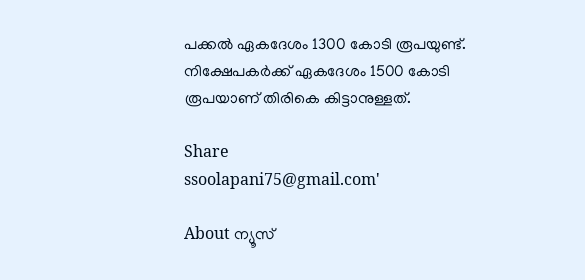പക്കല്‍ ഏകദേശം 1300 കോടി രൂപയുണ്ട്. നിക്ഷേപകര്‍ക്ക് ഏകദേശം 1500 കോടി രൂപയാണ് തിരികെ കിട്ടാനുള്ളത്.

Share
ssoolapani75@gmail.com'

About ന്യൂസ്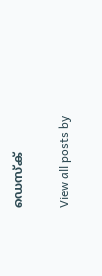ഡെസ്ക്

View all posts by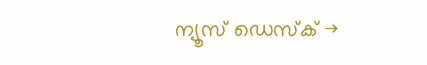ന്യൂസ് ഡെസ്ക് →